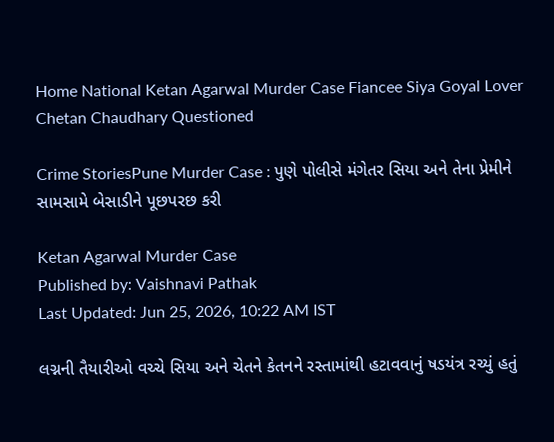Home National Ketan Agarwal Murder Case Fiancee Siya Goyal Lover Chetan Chaudhary Questioned

Crime StoriesPune Murder Case : પુણે પોલીસે મંગેતર સિયા અને તેના પ્રેમીને સામસામે બેસાડીને પૂછપરછ કરી

Ketan Agarwal Murder Case
Published by: Vaishnavi Pathak
Last Updated: Jun 25, 2026, 10:22 AM IST

લગ્નની તૈયારીઓ વચ્ચે સિયા અને ચેતને કેતનને રસ્તામાંથી હટાવવાનું ષડયંત્ર રચ્યું હતું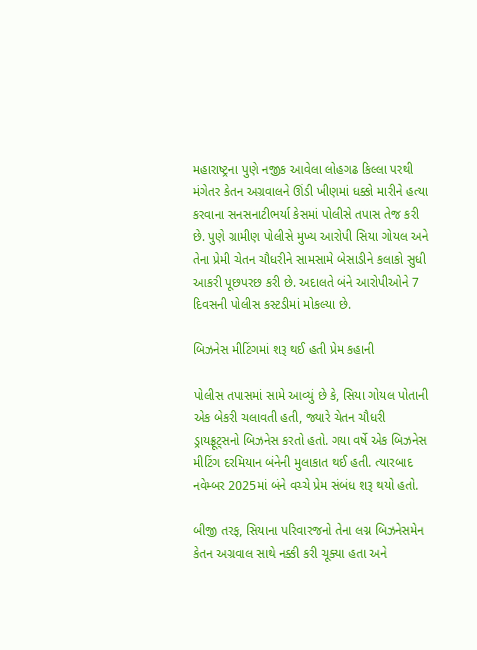મહારાષ્ટ્રના પુણે નજીક આવેલા લોહગઢ કિલ્લા પરથી મંગેતર કેતન અગ્રવાલને ઊંડી ખીણમાં ધક્કો મારીને હત્યા કરવાના સનસનાટીભર્યા કેસમાં પોલીસે તપાસ તેજ કરી છે. પુણે ગ્રામીણ પોલીસે મુખ્ય આરોપી સિયા ગોયલ અને તેના પ્રેમી ચેતન ચૌધરીને સામસામે બેસાડીને કલાકો સુધી આકરી પૂછપરછ કરી છે. અદાલતે બંને આરોપીઓને 7 દિવસની પોલીસ કસ્ટડીમાં મોકલ્યા છે.

બિઝનેસ મીટિંગમાં શરૂ થઈ હતી પ્રેમ કહાની

પોલીસ તપાસમાં સામે આવ્યું છે કે, સિયા ગોયલ પોતાની એક બેકરી ચલાવતી હતી, જ્યારે ચેતન ચૌધરી ડ્રાયફ્રૂટ્સનો બિઝનેસ કરતો હતો. ગયા વર્ષે એક બિઝનેસ મીટિંગ દરમિયાન બંનેની મુલાકાત થઈ હતી. ત્યારબાદ નવેમ્બર 2025માં બંને વચ્ચે પ્રેમ સંબંધ શરૂ થયો હતો.

બીજી તરફ, સિયાના પરિવારજનો તેના લગ્ન બિઝનેસમેન કેતન અગ્રવાલ સાથે નક્કી કરી ચૂક્યા હતા અને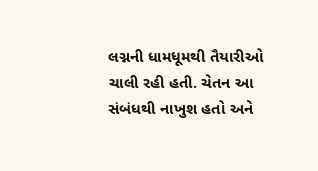લગ્નની ધામધૂમથી તૈયારીઓ ચાલી રહી હતી. ચેતન આ સંબંધથી નાખુશ હતો અને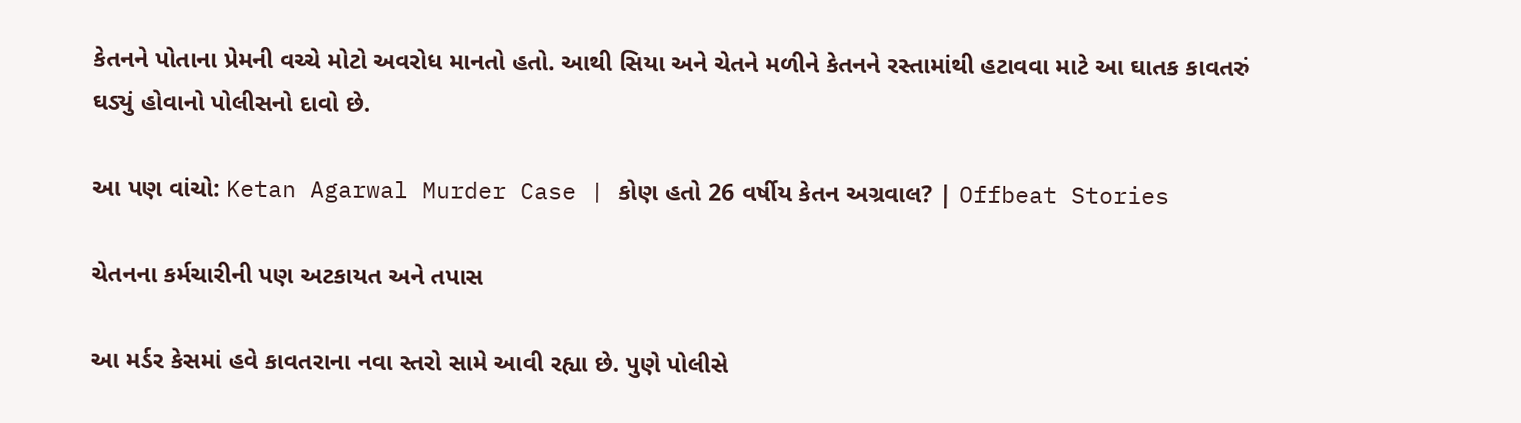કેતનને પોતાના પ્રેમની વચ્ચે મોટો અવરોધ માનતો હતો. આથી સિયા અને ચેતને મળીને કેતનને રસ્તામાંથી હટાવવા માટે આ ઘાતક કાવતરું ઘડ્યું હોવાનો પોલીસનો દાવો છે.

આ પણ વાંચો: Ketan Agarwal Murder Case | કોણ હતો 26 વર્ષીય કેતન અગ્રવાલ? | Offbeat Stories

ચેતનના કર્મચારીની પણ અટકાયત અને તપાસ

આ મર્ડર કેસમાં હવે કાવતરાના નવા સ્તરો સામે આવી રહ્યા છે. પુણે પોલીસે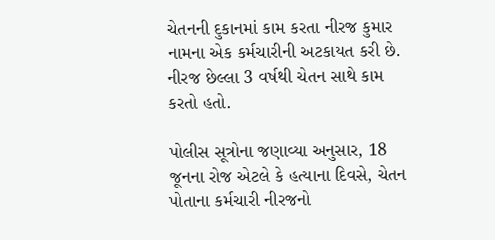ચેતનની દુકાનમાં કામ કરતા નીરજ કુમાર નામના એક કર્મચારીની અટકાયત કરી છે. નીરજ છેલ્લા 3 વર્ષથી ચેતન સાથે કામ કરતો હતો.

પોલીસ સૂત્રોના જણાવ્યા અનુસાર, 18 જૂનના રોજ એટલે કે હત્યાના દિવસે, ચેતન પોતાના કર્મચારી નીરજનો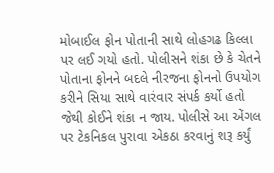મોબાઈલ ફોન પોતાની સાથે લોહગઢ કિલ્લા પર લઈ ગયો હતો. પોલીસને શંકા છે કે ચેતને પોતાના ફોનને બદલે નીરજના ફોનનો ઉપયોગ કરીને સિયા સાથે વારંવાર સંપર્ક કર્યો હતો જેથી કોઈને શંકા ન જાય. પોલીસે આ એંગલ પર ટેકનિકલ પુરાવા એકઠા કરવાનું શરૂ કર્યું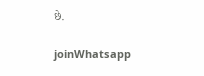છે.

joinWhatsapp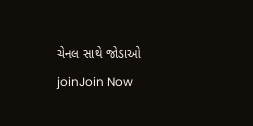ચેનલ સાથે જોડાઓ
joinJoin Now